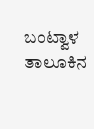ಬಂಟ್ವಾಳ ತಾಲೂಕಿನ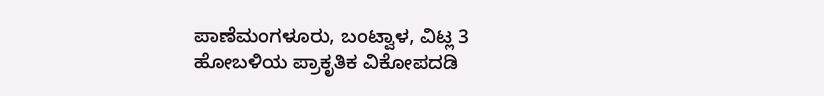ಪಾಣೆಮಂಗಳೂರು, ಬಂಟ್ವಾಳ, ವಿಟ್ಲ 3 ಹೋಬಳಿಯ ಪ್ರಾಕೃತಿಕ ವಿಕೋಪದಡಿ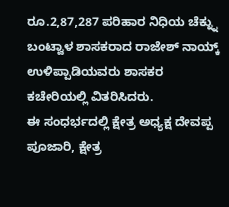ರೂ.2,87,287 ಪರಿಹಾರ ನಿಧಿಯ ಚೆಕ್ನ್ನು ಬಂಟ್ವಾಳ ಶಾಸಕರಾದ ರಾಜೇಶ್ ನಾಯ್ಕ್ ಉಳಿಪ್ಪಾಡಿಯವರು ಶಾಸಕರ ಕಚೇರಿಯಲ್ಲಿ ವಿತರಿಸಿದರು.
ಈ ಸಂಧರ್ಭದಲ್ಲಿ ಕ್ಷೇತ್ರ ಅಧ್ಯಕ್ಷ ದೇವಪ್ಪ ಪೂಜಾರಿ, ಕ್ಷೇತ್ರ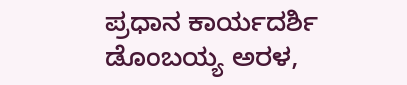ಪ್ರಧಾನ ಕಾರ್ಯದರ್ಶಿ ಡೊಂಬಯ್ಯ ಅರಳ,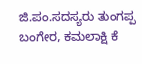ಜಿ.ಪಂ.ಸದಸ್ಯರು ತುಂಗಪ್ಪ ಬಂಗೇರ, ಕಮಲಾಕ್ಷಿ ಕೆ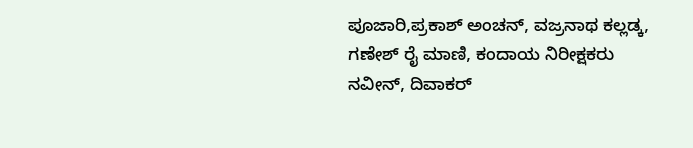ಪೂಜಾರಿ,ಪ್ರಕಾಶ್ ಅಂಚನ್, ವಜ್ರನಾಥ ಕಲ್ಲಡ್ಕ, ಗಣೇಶ್ ರೈ ಮಾಣಿ, ಕಂದಾಯ ನಿರೀಕ್ಷಕರು ನವೀನ್, ದಿವಾಕರ್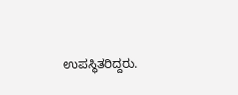ಉಪಸ್ಥಿತರಿದ್ದರು.